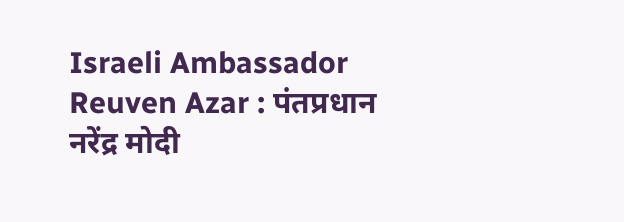Israeli Ambassador Reuven Azar : पंतप्रधान नरेंद्र मोदी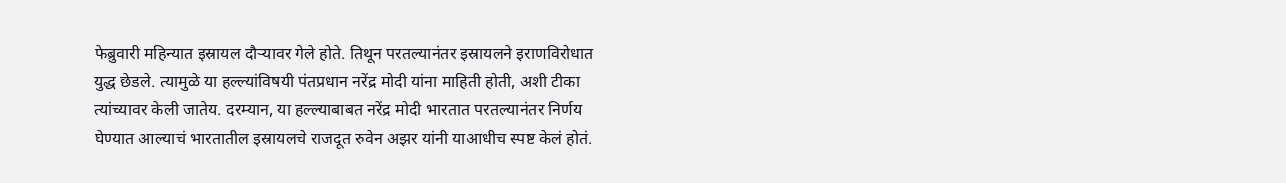फेब्रुवारी महिन्यात इस्रायल दौऱ्यावर गेले होते. तिथून परतल्यानंतर इस्रायलने इराणविरोधात युद्ध छेडले. त्यामुळे या हल्ल्यांविषयी पंतप्रधान नरेंद्र मोदी यांना माहिती होती, अशी टीका त्यांच्यावर केली जातेय. दरम्यान, या हल्ल्याबाबत नरेंद्र मोदी भारतात परतल्यानंतर निर्णय घेण्यात आल्याचं भारतातील इस्रायलचे राजदूत रुवेन अझर यांनी याआधीच स्पष्ट केलं होतं.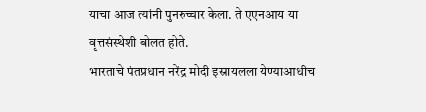याचा आज त्यांनी पुनरुच्चार केला. ते एएनआय या वृत्तसंस्थेशी बोलत होते.
भारताचे पंतप्रधान नरेंद्र मोदी इस्रायलला येण्याआधीच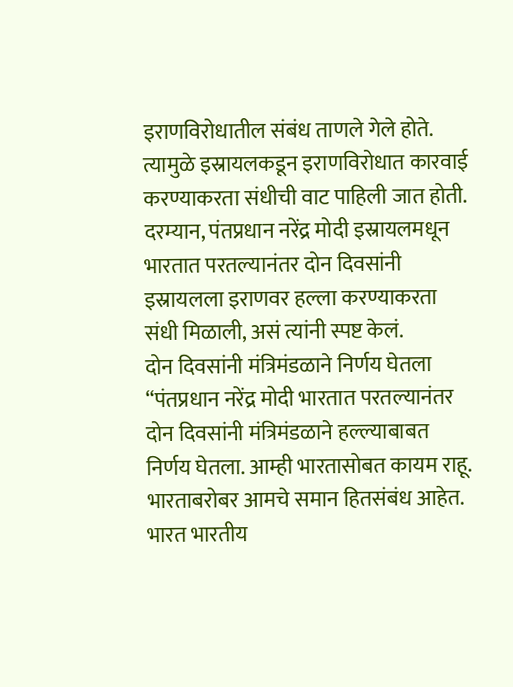इराणविरोधातील संबंध ताणले गेले होते. त्यामुळे इस्रायलकडून इराणविरोधात कारवाई करण्याकरता संधीची वाट पाहिली जात होती. दरम्यान, पंतप्रधान नरेंद्र मोदी इस्रायलमधून भारतात परतल्यानंतर दोन दिवसांनी इस्रायलला इराणवर हल्ला करण्याकरता संधी मिळाली, असं त्यांनी स्पष्ट केलं.
दोन दिवसांनी मंत्रिमंडळाने निर्णय घेतला
“पंतप्रधान नरेंद्र मोदी भारतात परतल्यानंतर दोन दिवसांनी मंत्रिमंडळाने हल्ल्याबाबत निर्णय घेतला. आम्ही भारतासोबत कायम राहू. भारताबरोबर आमचे समान हितसंबंध आहेत. भारत भारतीय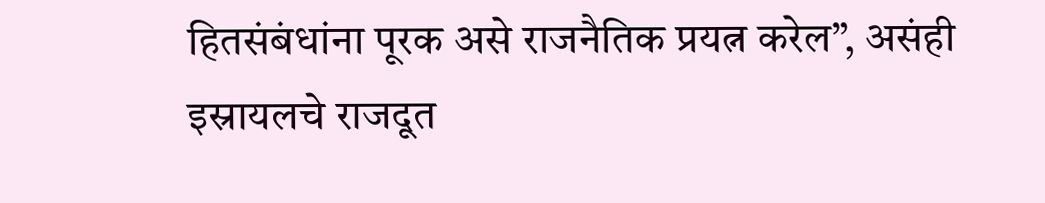हितसंबंधांना पूरक असे राजनैतिक प्रयत्न करेल”, असंही इस्रायलचे राजदूत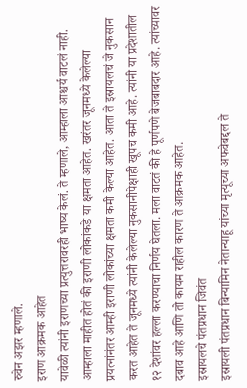रुवेन अझर म्हणाले.
इराण आक्रमक आहेत
यावेळी त्यांनी इराणच्या प्रत्युत्तरावरही भाष्य केलं. ते म्हणाले, आम्हाला आश्चर्य वाटलं नाही. आम्हाला माहीत होतं की इराणी लोकांकडे या क्षमता आहेत. खरंतर जूनमध्ये केलेल्या प्रयत्नांनंतर आम्ही इराणी लोकांच्या क्षमता कमी केल्या आहेत. आता ते इस्रायलचं जे नुकसान करत आहेत ते जूनमध्ये त्यांनी केलेल्या नुकसानीपेक्षाही खूपच कमी आहे. त्यांनी या प्रदेशातील १२ देशांवर हल्ला करण्याचा निर्णय घेतला. मला वाटतं की हे पूर्णपणे बेजबाबदार आहे. त्यांच्यावर दबाव आहे आणि तो कायम राहील कारण ते आक्रमक आहेत.
इस्रायलचे पंतप्रधान जिवंत
इस्रायली पंतप्रधान बिन्यामिन नेतान्याहू यांच्या मृत्यूच्या अफवेबद्दल ते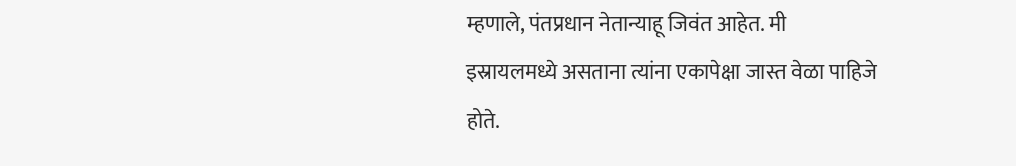म्हणाले, पंतप्रधान नेतान्याहू जिवंत आहेत. मी इस्रायलमध्ये असताना त्यांना एकापेक्षा जास्त वेळा पाहिजे होते.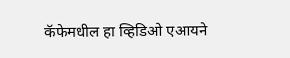कॅफेमधील हा व्हिडिओ एआयने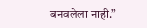बनवलेला नाही.”